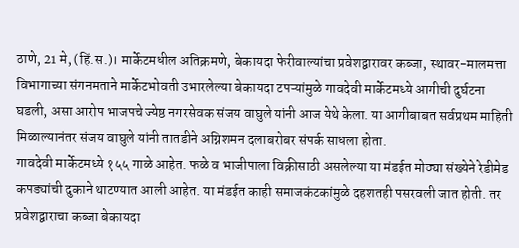ठाणे, 21 मे, (हिं.स.)। मार्केटमधील अतिक्रमणे, बेकायदा फेरीवाल्यांचा प्रवेशद्वारावर कब्जा, स्थावर-मालमत्ता विभागाच्या संगनमताने मार्केटभोवती उभारलेल्या बेकायदा टपऱ्यांमुळे गावदेवी मार्केटमध्ये आगीची दुर्घटना घडली, असा आरोप भाजपचे ज्येष्ठ नगरसेवक संजय वाघुले यांनी आज येथे केला. या आगीबाबत सर्वप्रथम माहिती मिळाल्यानंतर संजय वाघुले यांनी तातडीने अग्निशमन दलाबरोबर संपर्क साधला होता.
गावदेवी मार्केटमध्ये १५५ गाळे आहेत. फळे व भाजीपाला विक्रीसाठी असलेल्या या मंडईत मोठ्या संख्येने रेडीमेड कपड्यांची दुकाने थाटण्यात आली आहेत. या मंडईत काही समाजकंटकांमुळे दहशतही पसरवली जात होती. तर प्रवेशद्वाराचा कब्जा बेकायदा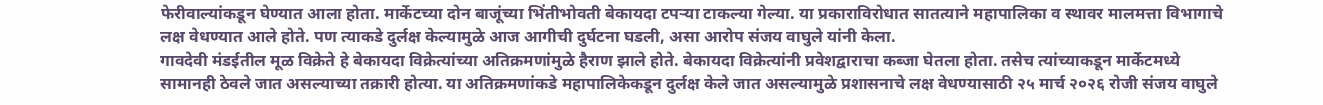फेरीवाल्यांकडून घेण्यात आला होता. मार्केटच्या दोन बाजूंच्या भिंतीभोवती बेकायदा टपऱ्या टाकल्या गेल्या. या प्रकाराविरोधात सातत्याने महापालिका व स्थावर मालमत्ता विभागाचे लक्ष वेधण्यात आले होते. पण त्याकडे दुर्लक्ष केल्यामुळे आज आगीची दुर्घटना घडली, असा आरोप संजय वाघुले यांनी केला.
गावदेवी मंडईतील मूळ विक्रेते हे बेकायदा विक्रेत्यांच्या अतिक्रमणांमुळे हैराण झाले होते. बेकायदा विक्रेत्यांनी प्रवेशद्वाराचा कब्जा घेतला होता. तसेच त्यांच्याकडून मार्केटमध्ये सामानही ठेवले जात असल्याच्या तक्रारी होत्या. या अतिक्रमणांकडे महापालिकेकडून दुर्लक्ष केले जात असल्यामुळे प्रशासनाचे लक्ष वेधण्यासाठी २५ मार्च २०२६ रोजी संजय वाघुले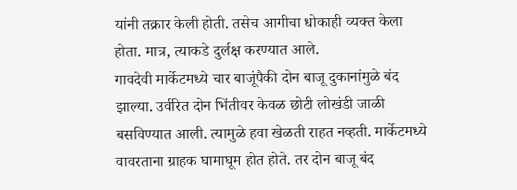यांनी तक्रार केली होती. तसेच आगीचा धोकाही व्यक्त केला होता. मात्र, त्याकडे दुर्लक्ष करण्यात आले.
गावदेवी मार्केटमध्ये चार बाजूंपैकी दोन बाजू दुकानांमुळे बंद झाल्या. उर्वरित दोन भिंतीवर केवळ छोटी लोखंडी जाळी बसविण्यात आली. त्यामुळे हवा खेळती राहत नव्हती. मार्केटमध्ये वावरताना ग्राहक घामाघूम होत होते. तर दोन बाजू बंद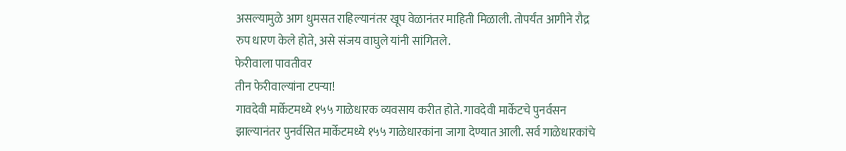असल्यामुळे आग धुमसत राहिल्यानंतर खूप वेळानंतर माहिती मिळाली. तोपर्यंत आगीने रौद्र रुप धारण केले होते, असे संजय वाघुले यांनी सांगितले.
फेरीवाला पावतीवर
तीन फेरीवाल्यांना टपऱ्या!
गावदेवी मार्केटमध्ये १५५ गाळेधारक व्यवसाय करीत होते. गावदेवी मार्केटचे पुनर्वसन झाल्यानंतर पुनर्वसित मार्केटमध्ये १५५ गाळेधारकांना जागा देण्यात आली. सर्व गाळेधारकांचे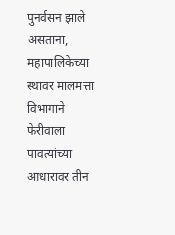पुनर्वसन झाले असताना, महापालिकेच्या स्थावर मालमत्ता विभागाने फेरीवाला पावत्यांच्या आधारावर तीन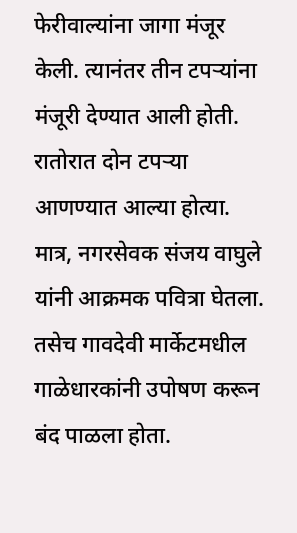फेरीवाल्यांना जागा मंजूर केली. त्यानंतर तीन टपऱ्यांना मंजूरी देण्यात आली होती. रातोरात दोन टपऱ्या आणण्यात आल्या होत्या. मात्र, नगरसेवक संजय वाघुले यांनी आक्रमक पवित्रा घेतला. तसेच गावदेवी मार्केटमधील गाळेधारकांनी उपोषण करून बंद पाळला होता.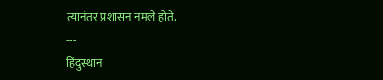त्यानंतर प्रशासन नमले होते.
---
हिंदुस्थान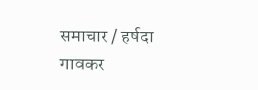समाचार / हर्षदा गावकर